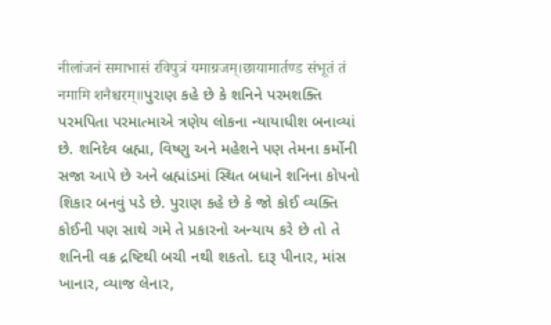नीलांजनं समाभासं रविपुत्रं यमाग्रजम्।छायामार्तण्ड संभूतं तं नमामि शनैश्चरम्॥પુરાણ કહે છે કે શનિને પરમશક્તિ પરમપિતા પરમાત્માએ ત્રણેય લોકના ન્યાયાધીશ બનાવ્યાં છે. શનિદેવ બ્રહ્મા, વિષ્ણુ અને મહેશને પણ તેમના કર્મોની સજા આપે છે અને બ્રહ્માંડમાં સ્થિત બધાને શનિના કોપનો શિકાર બનવું પડે છે. પુરાણ કહે છે કે જો કોઈ વ્યક્તિ કોઈની પણ સાથે ગમે તે પ્રકારનો અન્યાય કરે છે તો તે શનિની વક્ર દ્રષ્ટિથી બચી નથી શકતો. દારૂ પીનાર, માંસ ખાનાર, વ્યાજ લેનાર,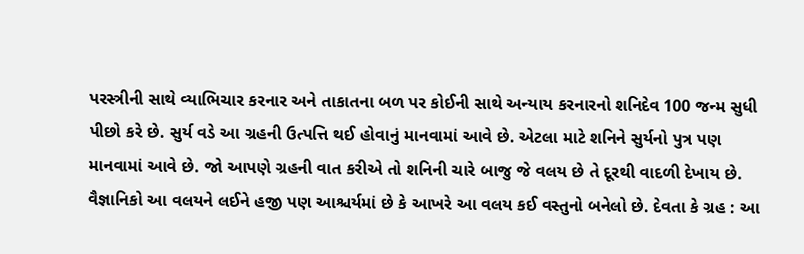પરસ્ત્રીની સાથે વ્યાભિચાર કરનાર અને તાકાતના બળ પર કોઈની સાથે અન્યાય કરનારનો શનિદેવ 100 જન્મ સુધી પીછો કરે છે. સુર્ય વડે આ ગ્રહની ઉત્પત્તિ થઈ હોવાનું માનવામાં આવે છે. એટલા માટે શનિને સુર્યનો પુત્ર પણ માનવામાં આવે છે. જો આપણે ગ્રહની વાત કરીએ તો શનિની ચારે બાજુ જે વલય છે તે દૂરથી વાદળી દેખાય છે. વૈજ્ઞાનિકો આ વલયને લઈને હજી પણ આશ્ચર્યમાં છે કે આખરે આ વલય કઈ વસ્તુનો બનેલો છે. દેવતા કે ગ્રહ : આ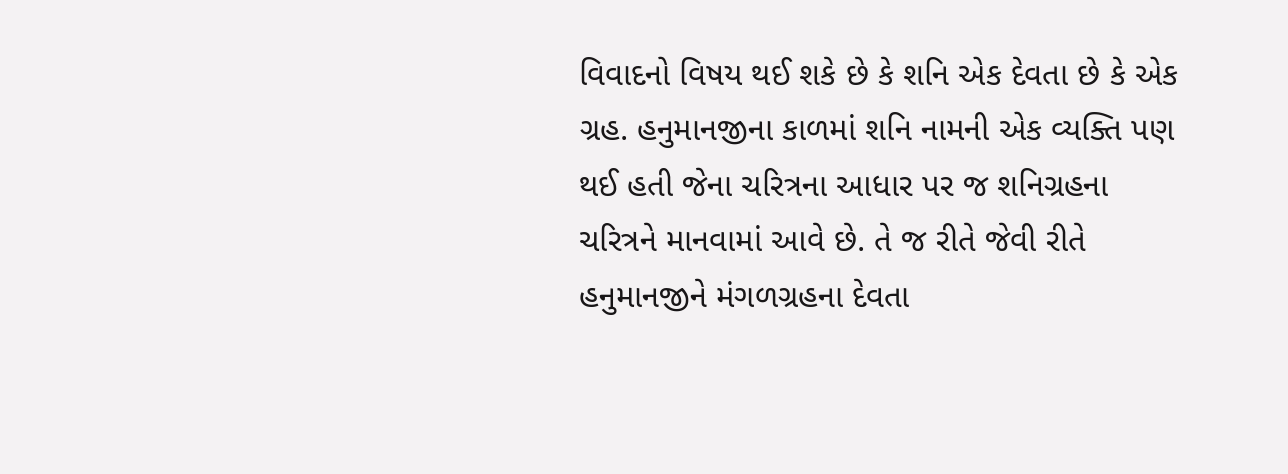વિવાદનો વિષય થઈ શકે છે કે શનિ એક દેવતા છે કે એક ગ્રહ. હનુમાનજીના કાળમાં શનિ નામની એક વ્યક્તિ પણ થઈ હતી જેના ચરિત્રના આધાર પર જ શનિગ્રહના ચરિત્રને માનવામાં આવે છે. તે જ રીતે જેવી રીતે હનુમાનજીને મંગળગ્રહના દેવતા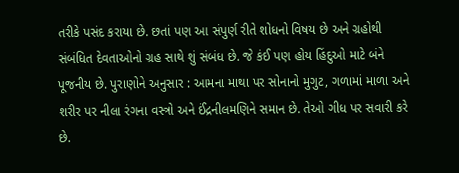તરીકે પસંદ કરાયા છે. છતાં પણ આ સંપુર્ણ રીતે શોધનો વિષય છે અને ગ્રહોથી સંબંધિત દેવતાઓનો ગ્રહ સાથે શું સંબંધ છે. જે કંઈ પણ હોય હિંદુઓ માટે બંને પૂજનીય છે. પુરાણોને અનુસાર : આમના માથા પર સોનાનો મુગુટ, ગળામાં માળા અને શરીર પર નીલા રંગના વસ્ત્રો અને ઈંદ્રનીલમણિને સમાન છે. તેઓ ગીધ પર સવારી કરે છે.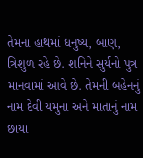તેમના હાથમાં ધનુષ્ય, બાણ, ત્રિશુળ રહે છે. શનિને સુર્યનો પુત્ર માનવામાં આવે છે. તેમની બહેનનું નામ દેવી યમુના અને માતાનું નામ છાયા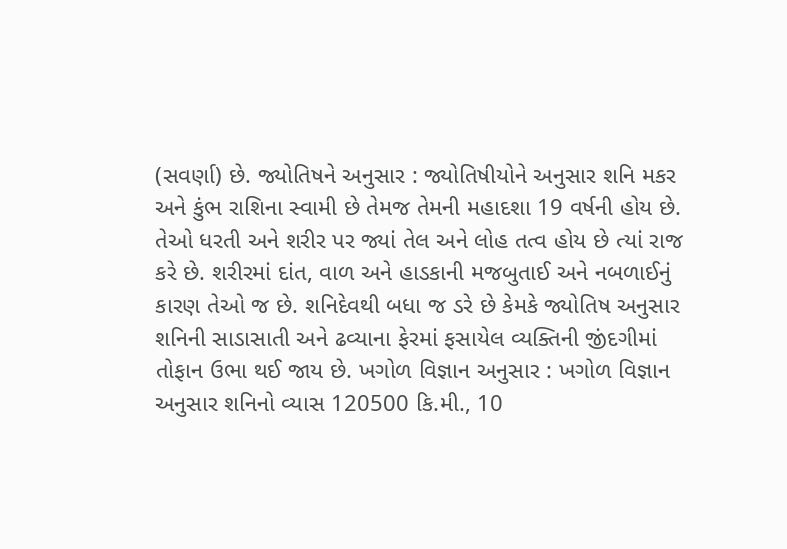(સવર્ણા) છે. જ્યોતિષને અનુસાર : જ્યોતિષીયોને અનુસાર શનિ મકર અને કુંભ રાશિના સ્વામી છે તેમજ તેમની મહાદશા 19 વર્ષની હોય છે. તેઓ ધરતી અને શરીર પર જ્યાં તેલ અને લોહ તત્વ હોય છે ત્યાં રાજ કરે છે. શરીરમાં દાંત, વાળ અને હાડકાની મજબુતાઈ અને નબળાઈનું કારણ તેઓ જ છે. શનિદેવથી બધા જ ડરે છે કેમકે જ્યોતિષ અનુસાર શનિની સાડાસાતી અને ઢવ્યાના ફેરમાં ફસાયેલ વ્યક્તિની જીંદગીમાં તોફાન ઉભા થઈ જાય છે. ખગોળ વિજ્ઞાન અનુસાર : ખગોળ વિજ્ઞાન અનુસાર શનિનો વ્યાસ 120500 કિ.મી., 10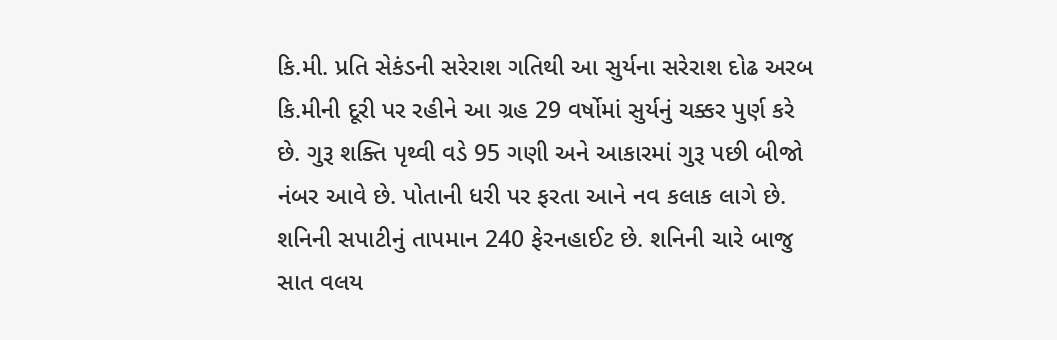કિ.મી. પ્રતિ સેકંડની સરેરાશ ગતિથી આ સુર્યના સરેરાશ દોઢ અરબ કિ.મીની દૂરી પર રહીને આ ગ્રહ 29 વર્ષોમાં સુર્યનું ચક્કર પુર્ણ કરે છે. ગુરૂ શક્તિ પૃથ્વી વડે 95 ગણી અને આકારમાં ગુરૂ પછી બીજો નંબર આવે છે. પોતાની ધરી પર ફરતા આને નવ કલાક લાગે છે. શનિની સપાટીનું તાપમાન 240 ફેરનહાઈટ છે. શનિની ચારે બાજુ સાત વલય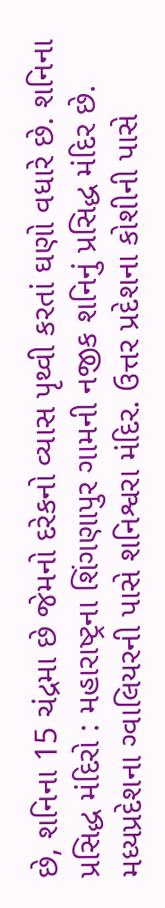છે, શનિના 15 ચંદ્રમા છે જેમનો દરેકનો વ્યાસ પૃથ્વી કરતાં ઘણો વધારે છે. શનિના પ્રસિદ્ધ મંદિરો : મહારાષ્ટ્રના શિંગણાપુર ગામની નજીક શનિનું પ્રસિદ્ધ મંદિર છે. મધ્યપ્રદેશના ગ્વાલિયરની પાસે શનિશ્વરા મંદિર. ઉત્તર પ્રદેશના કોશીની પાસે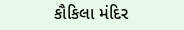કૌકિલા મંદિર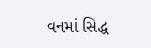વનમાં સિદ્ધ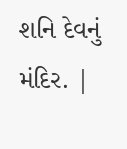શનિ દેવનું મંદિર. |